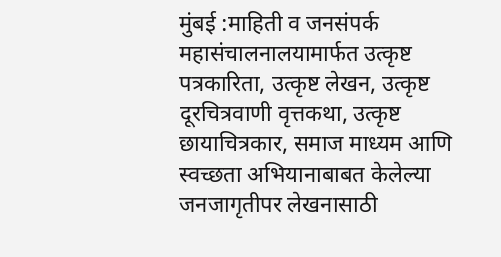मुंबई :माहिती व जनसंपर्क महासंचालनालयामार्फत उत्कृष्ट पत्रकारिता, उत्कृष्ट लेखन, उत्कृष्ट दूरचित्रवाणी वृत्तकथा, उत्कृष्ट छायाचित्रकार, समाज माध्यम आणि स्वच्छता अभियानाबाबत केलेल्या जनजागृतीपर लेखनासाठी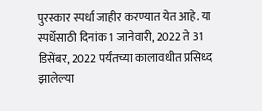पुरस्कार स्पर्धा जाहीर करण्यात येत आहे. या स्पर्धेसाठी दिनांक 1 जानेवारी, 2022 ते 31 डिसेंबर, 2022 पर्यंतच्या कालावधीत प्रसिध्द झालेल्या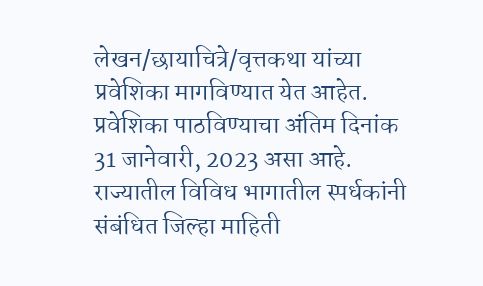लेखन/छायाचित्रे/वृत्तकथा यांच्या प्रवेशिका मागविण्यात येत आहेत. प्रवेशिका पाठविण्याचा अंतिम दिनांक 31 जानेवारी, 2023 असा आहे.
राज्यातील विविध भागातील स्पर्धकांनी संबंधित जिल्हा माहिती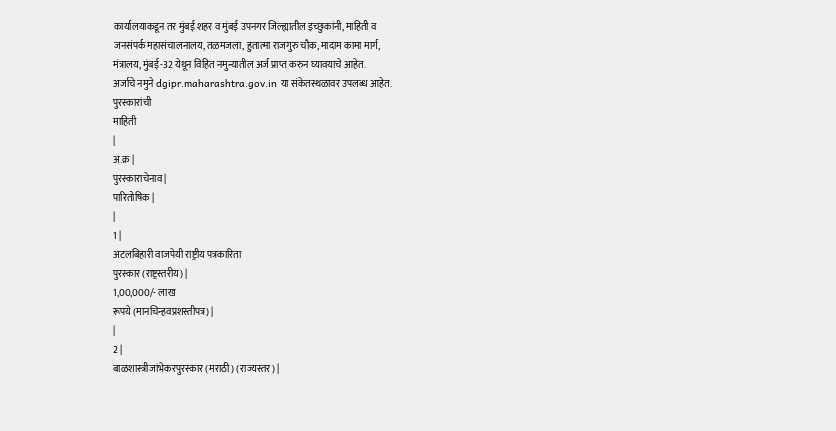कार्यालयाकडून तर मुंबई शहर व मुंबई उपनगर जिल्ह्यातील इच्छुकांनी, माहिती व
जनसंपर्क महासंचालनालय, तळमजला, हुतात्मा राजगुरु चौक, मादाम कामा मार्ग,
मंत्रालय, मुंबई-32 येथून विहित नमुन्यातील अर्ज प्राप्त करुन घ्यावयाचे आहेत.
अर्जाचे नमुने dgipr.maharashtra.gov.in या संकेतस्थळावर उपलब्ध आहेत.
पुरस्कारांची
माहिती
|
अ.क्र |
पुरस्काराचेनाव |
पारितोषिक |
|
1 |
अटलबिहारी वाजपेयी राष्ट्रीय पत्रकारिता
पुरस्कार (राष्ट्रस्तरीय) |
1,00,000/- लाख
रूपये (मानचिन्हवप्रशस्तीपत्र) |
|
2 |
बाळशास्त्रीजांभेकरपुरस्कार (मराठी) (राज्यस्तर) |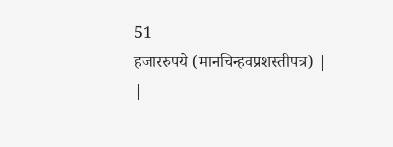51
हजाररुपये (मानचिन्हवप्रशस्तीपत्र) |
|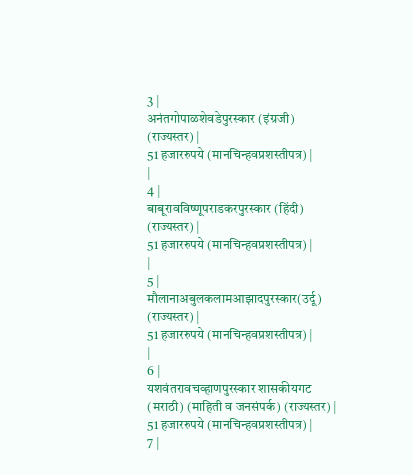3 |
अनंतगोपाळशेवडेपुरस्कार (इंग्रजी) (राज्यस्तर) |
51 हजाररुपये (मानचिन्हवप्रशस्तीपत्र) |
|
4 |
बाबूरावविष्णूपराडकरपुरस्कार (हिंदी) (राज्यस्तर) |
51 हजाररुपये (मानचिन्हवप्रशस्तीपत्र) |
|
5 |
मौलानाअबुलकलामआझादपुरस्कार(उर्दू) (राज्यस्तर) |
51 हजाररुपये (मानचिन्हवप्रशस्तीपत्र) |
|
6 |
यशवंतरावचव्हाणपुरस्कार शासकीयगट (मराठी) (माहिती व जनसंपर्क) (राज्यस्तर) |
51 हजाररुपये (मानचिन्हवप्रशस्तीपत्र) |
7 |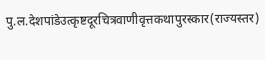पु.ल.देशपांडेउत्कृष्टदूरचित्रवाणीवृत्तकथापुरस्कार(राज्यस्तर)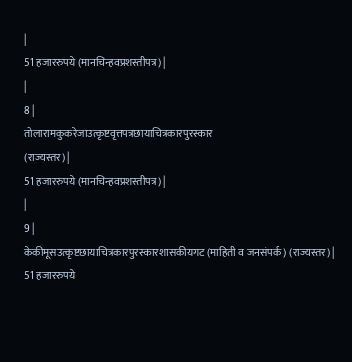|
51 हजाररुपये (मानचिन्हवप्रशस्तीपत्र) |
|
8 |
तोलारामकुकरेजाउत्कृष्टवृत्तपत्रछायाचित्रकारपुरस्कार
(राज्यस्तर) |
51 हजाररुपये (मानचिन्हवप्रशस्तीपत्र) |
|
9 |
केकीमूसउत्कृष्टछायाचित्रकारपुरस्कारशासकीयगट (माहिती व जनसंपर्क) (राज्यस्तर) |
51 हजाररुपये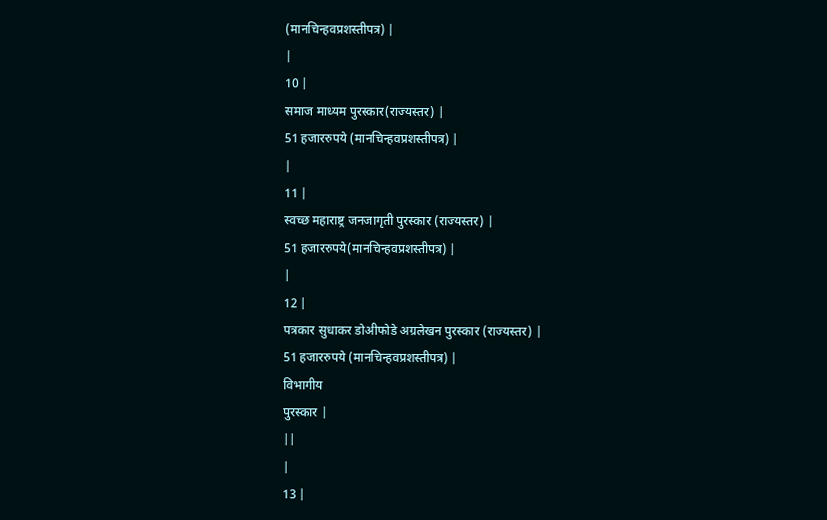(मानचिन्हवप्रशस्तीपत्र) |
|
10 |
समाज माध्यम पुरस्कार(राज्यस्तर) |
51 हजाररुपये (मानचिन्हवप्रशस्तीपत्र) |
|
11 |
स्वच्छ महाराष्ट्र जनजागृती पुरस्कार (राज्यस्तर) |
51 हजाररुपये(मानचिन्हवप्रशस्तीपत्र) |
|
12 |
पत्रकार सुधाकर डोअीफोडे अग्रलेखन पुरस्कार (राज्यस्तर) |
51 हजाररुपये (मानचिन्हवप्रशस्तीपत्र) |
विभागीय
पुरस्कार |
||
|
13 |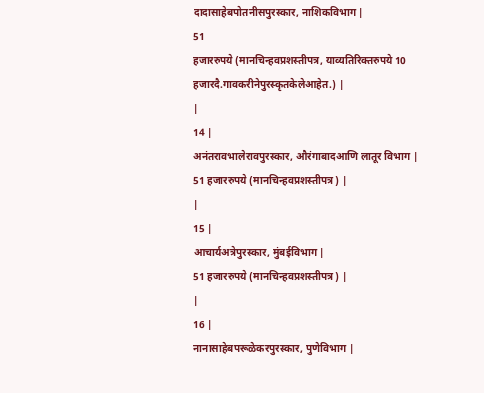दादासाहेबपोतनीसपुरस्कार, नाशिकविभाग |
51
हजाररुपये (मानचिन्हवप्रशस्तीपत्र, याव्यतिरिक्तरुपये 10 हजारदै.गावकरीनेपुरस्कृतकेलेआहेत.) |
|
14 |
अनंतरावभालेरावपुरस्कार, औरंगाबादआणि लातूर विभाग |
51 हजाररुपये (मानचिन्हवप्रशस्तीपत्र) |
|
15 |
आचार्यअत्रेपुरस्कार, मुंबईविभाग |
51 हजाररुपये (मानचिन्हवप्रशस्तीपत्र) |
|
16 |
नानासाहेबपरूळेकरपुरस्कार, पुणेविभाग |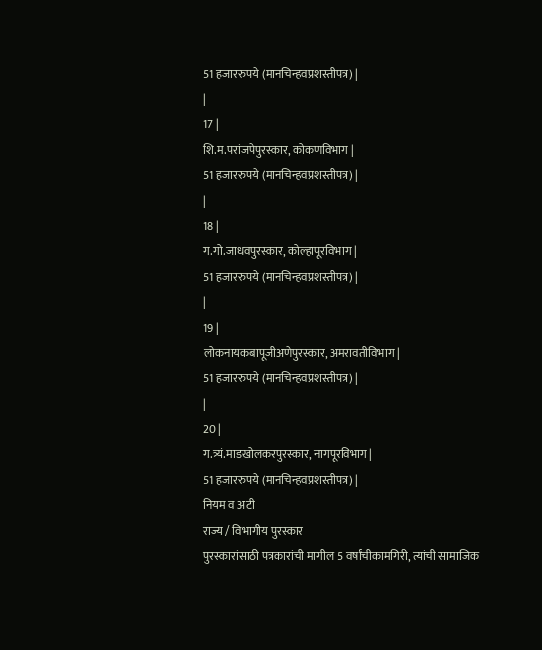51 हजाररुपये (मानचिन्हवप्रशस्तीपत्र) |
|
17 |
शि.म.परांजपेपुरस्कार, कोकणविभाग |
51 हजाररुपये (मानचिन्हवप्रशस्तीपत्र) |
|
18 |
ग.गो.जाधवपुरस्कार, कोल्हापूरविभाग |
51 हजाररुपये (मानचिन्हवप्रशस्तीपत्र) |
|
19 |
लोकनायकबापूजीअणेपुरस्कार, अमरावतीविभाग |
51 हजाररुपये (मानचिन्हवप्रशस्तीपत्र) |
|
20 |
ग.त्र्यं.माडखोलकरपुरस्कार, नागपूरविभाग |
51 हजाररुपये (मानचिन्हवप्रशस्तीपत्र) |
नियम व अटी
राज्य / विभागीय पुरस्कार
पुरस्कारांसाठी पत्रकारांची मागील 5 वर्षांचीकामगिरी, त्यांची सामाजिक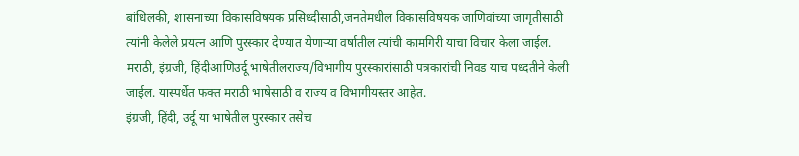बांधिलकी, शासनाच्या विकासविषयक प्रसिध्दीसाठी,जनतेमधील विकासविषयक जाणिवांच्या जागृतीसाठी त्यांनी केलेले प्रयत्न आणि पुरस्कार देण्यात येणाऱ्या वर्षातील त्यांची कामगिरी याचा विचार केला जाईल.
मराठी, इंग्रजी, हिंदीआणिउर्दू भाषेतीलराज्य/विभागीय पुरस्कारांसाठी पत्रकारांची निवड याच पध्दतीने केली जाईल. यास्पर्धेत फक्त मराठी भाषेसाठी व राज्य व विभागीयस्तर आहेत.
इंग्रजी, हिंदी, उर्दू या भाषेतील पुरस्कार तसेच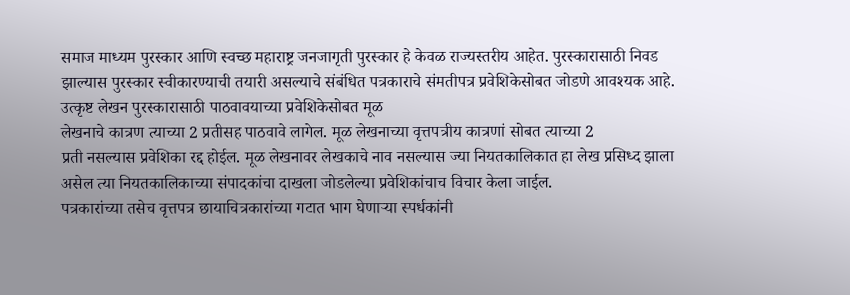समाज माध्यम पुरस्कार आणि स्वच्छ महाराष्ट्र जनजागृती पुरस्कार हे केवळ राज्यस्तरीय आहेत. पुरस्कारासाठी निवड झाल्यास पुरस्कार स्वीकारण्याची तयारी असल्याचे संबंधित पत्रकाराचे संमतीपत्र प्रवेशिकेसोबत जोडणे आवश्यक आहे.
उत्कृष्ट लेखन पुरस्कारासाठी पाठवावयाच्या प्रवेशिकेसोबत मूळ
लेखनाचे कात्रण त्याच्या 2 प्रतीसह पाठवावे लागेल. मूळ लेखनाच्या वृत्तपत्रीय कात्रणां सोबत त्याच्या 2
प्रती नसल्यास प्रवेशिका रद्द होईल. मूळ लेखनावर लेखकाचे नाव नसल्यास ज्या नियतकालिकात हा लेख प्रसिध्द झाला असेल त्या नियतकालिकाच्या संपादकांचा दाखला जोडलेल्या प्रवेशिकांचाच विचार केला जाईल.
पत्रकारांच्या तसेच वृत्तपत्र छायाचित्रकारांच्या गटात भाग घेणाऱ्या स्पर्धकांनी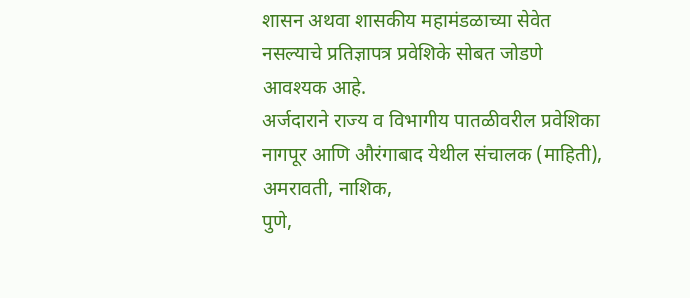शासन अथवा शासकीय महामंडळाच्या सेवेत नसल्याचे प्रतिज्ञापत्र प्रवेशिके सोबत जोडणे आवश्यक आहे.
अर्जदाराने राज्य व विभागीय पातळीवरील प्रवेशिका नागपूर आणि औरंगाबाद येथील संचालक (माहिती), अमरावती, नाशिक,
पुणे,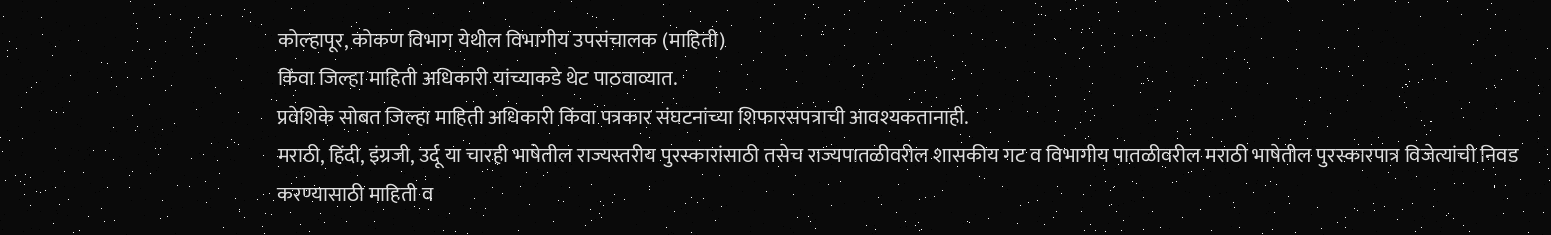कोल्हापूर, कोकण विभाग येथील विभागीय उपसंचालक (माहिती)
किंवा जिल्हा माहिती अधिकारी यांच्याकडे थेट पाठवाव्यात.
प्रवेशिके सोबत जिल्हा माहिती अधिकारी किंवा पत्रकार संघटनांच्या शिफारसपत्राची आवश्यकतानाही.
मराठी, हिंदी, इंग्रजी, उर्दू या चारही भाषेतील राज्यस्तरीय पुरस्कारांसाठी तसेच राज्यपातळीवरील शासकीय गट व विभागीय पातळीवरील मराठी भाषेतील पुरस्कारपात्र विजेत्यांची निवड करण्यासाठी माहिती व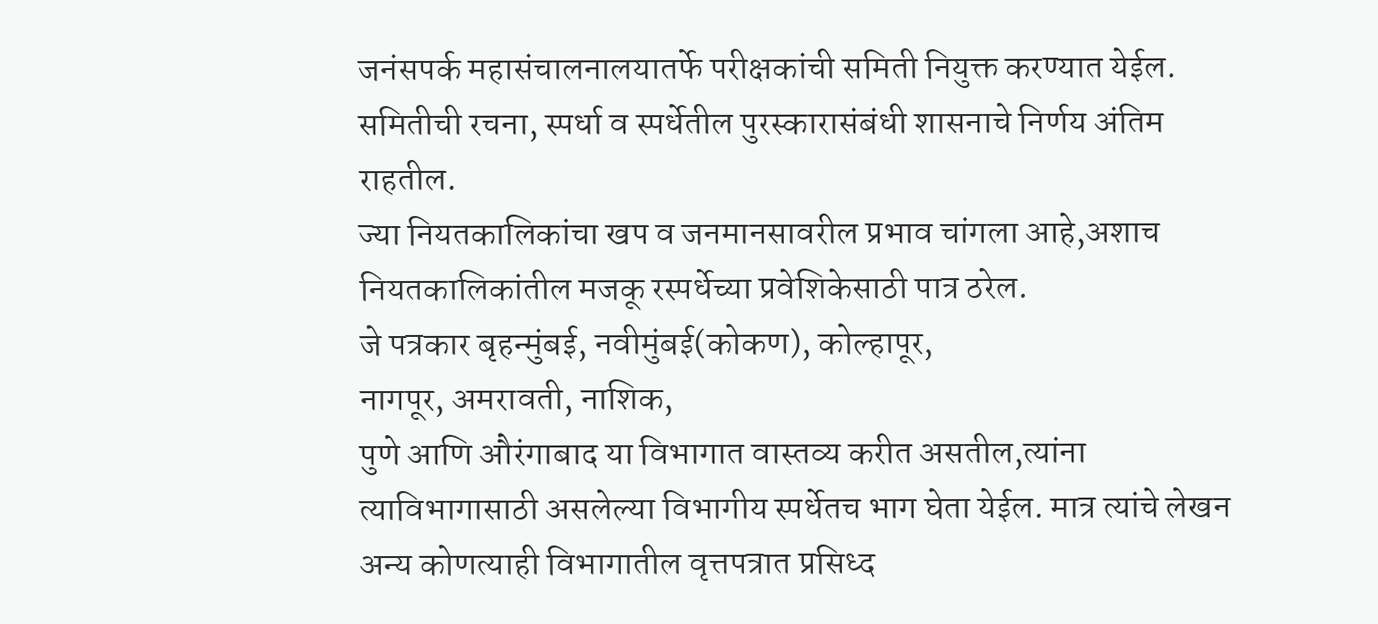जनंसपर्क महासंचालनालयातर्फे परीक्षकांची समिती नियुक्त करण्यात येईल. समितीची रचना, स्पर्धा व स्पर्धेतील पुरस्कारासंबंधी शासनाचे निर्णय अंतिम राहतील.
ज्या नियतकालिकांचा खप व जनमानसावरील प्रभाव चांगला आहे,अशाच नियतकालिकांतील मजकू रस्पर्धेच्या प्रवेशिकेसाठी पात्र ठरेल.
जे पत्रकार बृहन्मुंबई, नवीमुंबई(कोकण), कोल्हापूर,
नागपूर, अमरावती, नाशिक,
पुणे आणि औरंगाबाद या विभागात वास्तव्य करीत असतील,त्यांना त्याविभागासाठी असलेल्या विभागीय स्पर्धेतच भाग घेता येईल. मात्र त्यांचे लेखन
अन्य कोणत्याही विभागातील वृत्तपत्रात प्रसिध्द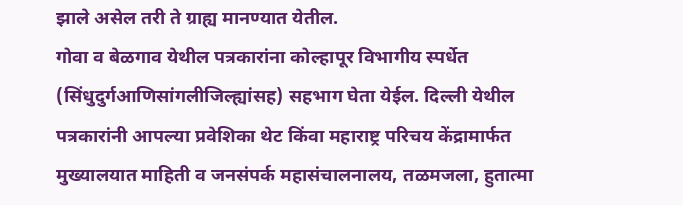झाले असेल तरी ते ग्राह्य मानण्यात येतील.
गोवा व बेळगाव येथील पत्रकारांना कोल्हापूर विभागीय स्पर्धेत (सिंधुदुर्गआणिसांगलीजिल्ह्यांसह) सहभाग घेता येईल. दिल्ली येथील पत्रकारांनी आपल्या प्रवेशिका थेट किंवा महाराष्ट्र परिचय केंद्रामार्फत मुख्यालयात माहिती व जनसंपर्क महासंचालनालय, तळमजला, हुतात्मा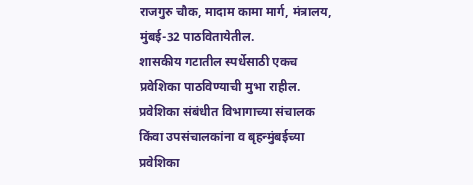राजगुरु चौक, मादाम कामा मार्ग, मंत्रालय, मुंबई-32 पाठवितायेतील.
शासकीय गटातील स्पर्धेसाठी एकच प्रवेशिका पाठविण्याची मुभा राहील.
प्रवेशिका संबंधीत विभागाच्या संचालक किंवा उपसंचालकांना व बृहन्मुंबईच्या प्रवेशिका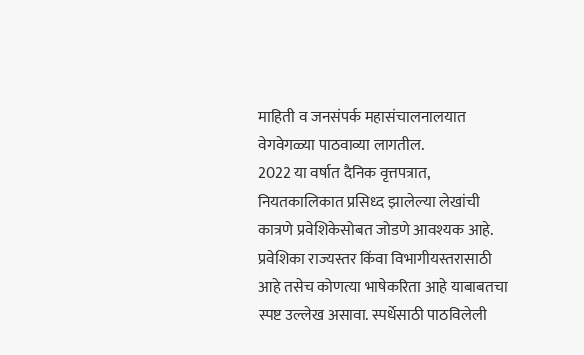माहिती व जनसंपर्क महासंचालनालयात वेगवेगळ्या पाठवाव्या लागतील.
2022 या वर्षात दैनिक वृत्तपत्रात, नियतकालिकात प्रसिध्द झालेल्या लेखांची कात्रणे प्रवेशिकेसोबत जोडणे आवश्यक आहे.
प्रवेशिका राज्यस्तर किंवा विभागीयस्तरासाठी आहे तसेच कोणत्या भाषेकरिता आहे याबाबतचा स्पष्ट उल्लेख असावा. स्पर्धेसाठी पाठविलेली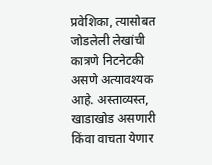प्रवेशिका, त्यासोबत जोडलेली लेखांची कात्रणे निटनेटकी असणे अत्यावश्यक आहे. अस्ताव्यस्त, खाडाखोड असणारी किंवा वाचता येणार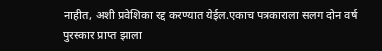नाहीत, अशी प्रवेशिका रद्द करण्यात येईल.एकाच पत्रकाराला सलग दोन वर्ष पुरस्कार प्राप्त झाला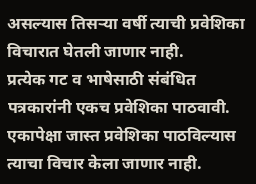असल्यास तिसऱ्या वर्षी त्याची प्रवेशिका विचारात घेतली जाणार नाही.
प्रत्येक गट व भाषेसाठी संबंधित पत्रकारांनी एकच प्रवेशिका पाठवावी.
एकापेक्षा जास्त प्रवेशिका पाठविल्यास त्याचा विचार केला जाणार नाही.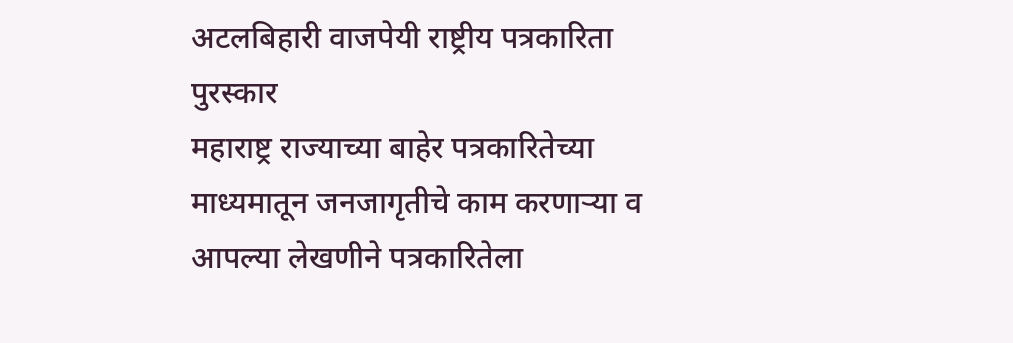अटलबिहारी वाजपेयी राष्ट्रीय पत्रकारिता पुरस्कार
महाराष्ट्र राज्याच्या बाहेर पत्रकारितेच्या माध्यमातून जनजागृतीचे काम करणाऱ्या व आपल्या लेखणीने पत्रकारितेला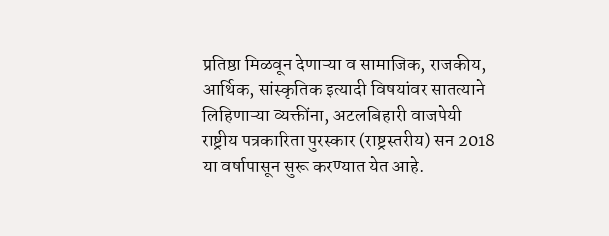प्रतिष्ठा मिळवून देणाऱ्या व सामाजिक, राजकीय, आर्थिक, सांस्कृतिक इत्यादी विषयांवर सातत्याने लिहिणाऱ्या व्यक्तींना, अटलबिहारी वाजपेयी राष्ट्रीय पत्रकारिता पुरस्कार (राष्ट्रस्तरीय) सन 2018 या वर्षापासून सुरू करण्यात येत आहे.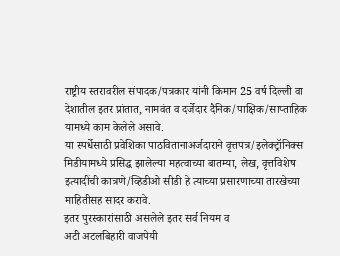राष्ट्रीय स्तरावरील संपादक/पत्रकार यांनी किमान 25 वर्ष दिल्ली वा देशातील इतर प्रांतात, नामवंत व दर्जेदार दैनिक/पाक्षिक/साप्ताहिक यामध्ये काम केलेले असावे.
या स्पर्धेसाठी प्रवेशिका पाठवितानाअर्जदाराने वृत्तपत्र/इलेक्ट्रॉनिक्स मिडीयामध्ये प्रसिद्ध झालेल्या महत्वाच्या बातम्या, लेख, वृत्तविशेष इत्यादींची कात्रणे/व्हिडीओ सीडी हे त्याच्या प्रसारणाच्या तारखेच्या माहितीसह सादर करावे.
इतर पुरस्कारांसाठी असलेले इतर सर्व नियम व
अटी अटलबिहारी वाजपेयी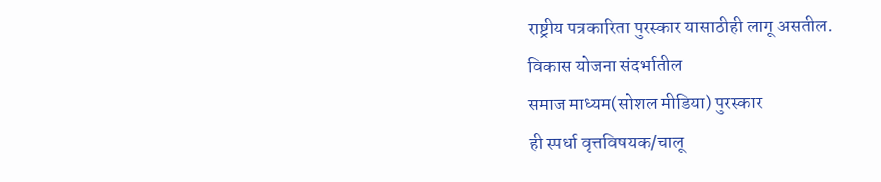राष्ट्रीय पत्रकारिता पुरस्कार यासाठीही लागू असतील.
विकास योजना संदर्भातील
समाज माध्यम(सोशल मीडिया) पुरस्कार
ही स्पर्धा वृत्तविषयक/चालू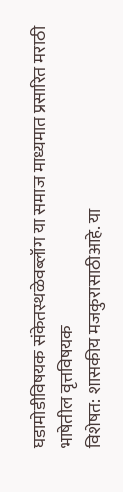घडामोडीविषयक संकेतस्थळेवब्लॉग या समाज माध्यमात प्रसारित मराठी भाषेतील वृत्तविषयक
विशेषत: शासकीय मजकुरासाठीआहे. या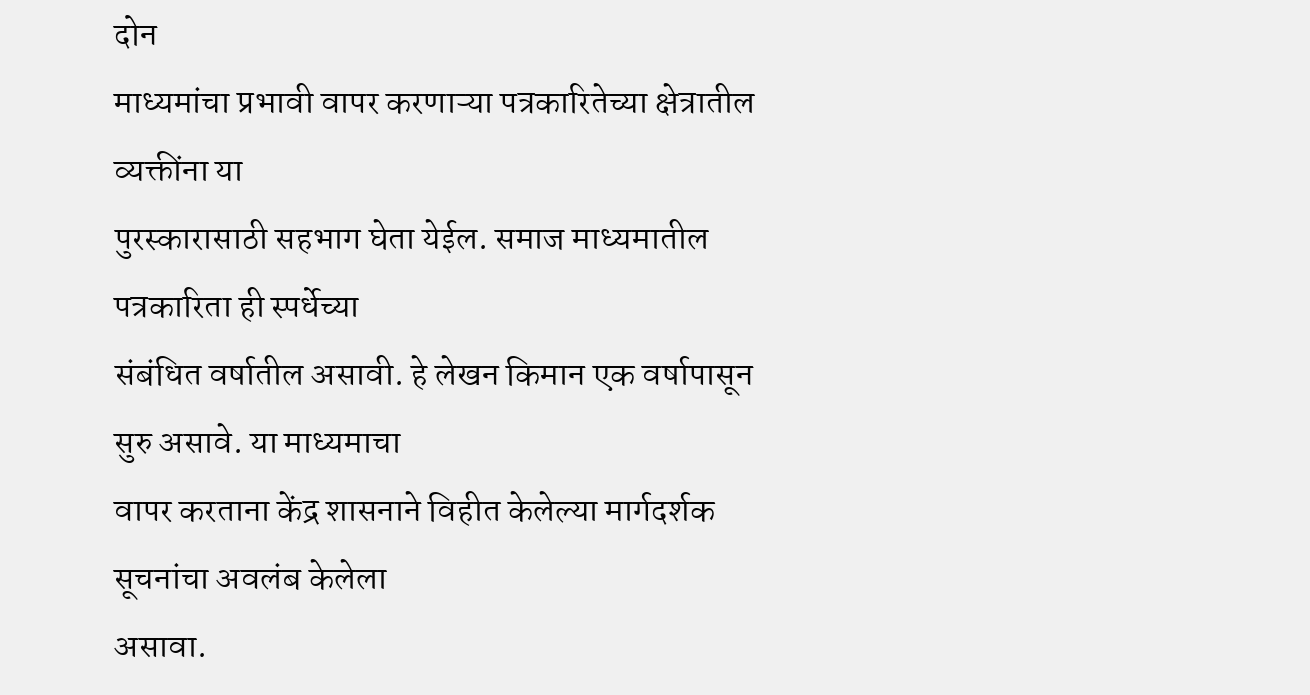दोन
माध्यमांचा प्रभावी वापर करणाऱ्या पत्रकारितेच्या क्षेत्रातील व्यक्तींना या
पुरस्कारासाठी सहभाग घेता येईल. समाज माध्यमातील पत्रकारिता ही स्पर्धेच्या
संबंधित वर्षातील असावी. हे लेखन किमान एक वर्षापासून सुरु असावे. या माध्यमाचा
वापर करताना केंद्र शासनाने विहीत केलेल्या मार्गदर्शक सूचनांचा अवलंब केलेला
असावा.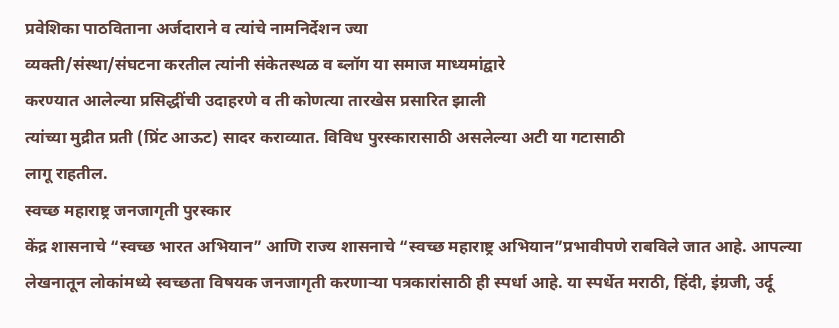प्रवेशिका पाठविताना अर्जदाराने व त्यांचे नामनिर्देशन ज्या
व्यक्ती/संस्था/संघटना करतील त्यांनी संकेतस्थळ व ब्लॉग या समाज माध्यमांद्वारे
करण्यात आलेल्या प्रसिद्धींची उदाहरणे व ती कोणत्या तारखेस प्रसारित झाली
त्यांच्या मुद्रीत प्रती (प्रिंट आऊट) सादर कराव्यात. विविध पुरस्कारासाठी असलेल्या अटी या गटासाठी
लागू राहतील.
स्वच्छ महाराष्ट्र जनजागृती पुरस्कार
केंद्र शासनाचे “स्वच्छ भारत अभियान” आणि राज्य शासनाचे “स्वच्छ महाराष्ट्र अभियान”प्रभावीपणे राबविले जात आहे. आपल्या लेखनातून लोकांमध्ये स्वच्छता विषयक जनजागृती करणाऱ्या पत्रकारांसाठी ही स्पर्धा आहे. या स्पर्धेत मराठी, हिंदी, इंग्रजी, उर्दू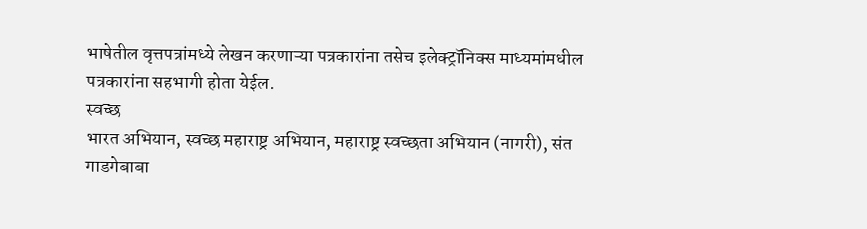भाषेतील वृत्तपत्रांमध्ये लेखन करणाऱ्या पत्रकारांना तसेच इलेक्ट्रॉनिक्स माध्यमांमधील पत्रकारांना सहभागी होता येईल.
स्वच्छ
भारत अभियान, स्वच्छ महाराष्ट्र अभियान, महाराष्ट्र स्वच्छता अभियान (नागरी), संत
गाडगेबाबा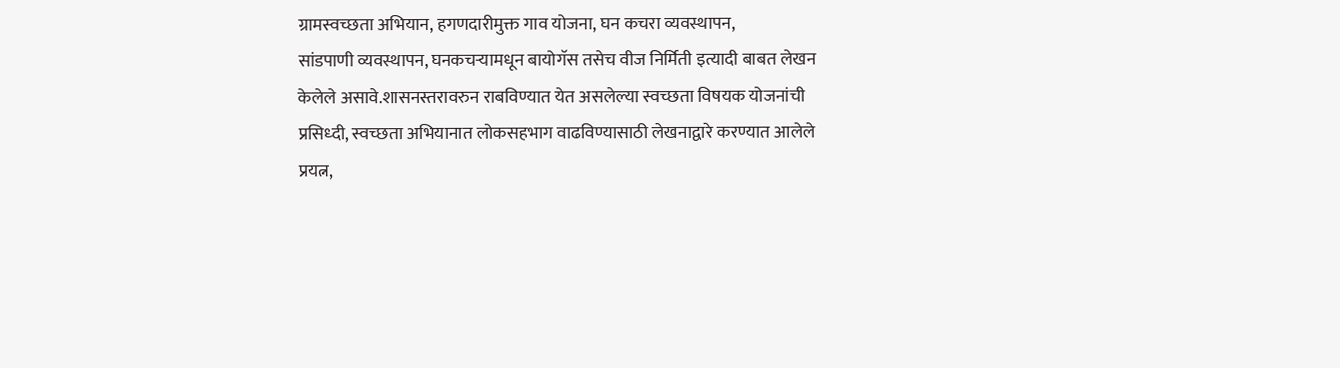ग्रामस्वच्छता अभियान, हगणदारीमुक्त गाव योजना, घन कचरा व्यवस्थापन,
सांडपाणी व्यवस्थापन, घनकचऱ्यामधून बायोगॅस तसेच वीज निर्मिती इत्यादी बाबत लेखन
केलेले असावे.शासनस्तरावरुन राबविण्यात येत असलेल्या स्वच्छता विषयक योजनांची
प्रसिध्दी, स्वच्छता अभियानात लोकसहभाग वाढविण्यासाठी लेखनाद्वारे करण्यात आलेले
प्रयत्न,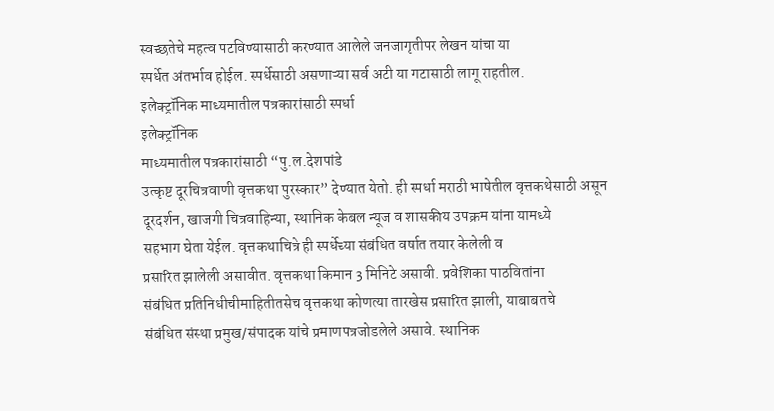स्वच्छतेचे महत्व पटविण्यासाठी करण्यात आलेले जनजागृतीपर लेखन यांचा या
स्पर्धेत अंतर्भाव होईल. स्पर्धेसाठी असणाऱ्या सर्व अटी या गटासाठी लागू राहतील.
इलेक्ट्रॉनिक माध्यमातील पत्रकारांसाठी स्पर्धा
इलेक्ट्रॉनिक
माध्यमातील पत्रकारांसाठी “पु.ल.देशपांडे
उत्कृष्ट दूरचित्रवाणी वृत्तकथा पुरस्कार” देण्यात येतो. ही स्पर्धा मराठी भाषेतील वृत्तकथेसाठी असून
दूरदर्शन, खाजगी चित्रवाहिन्या, स्थानिक केबल न्यूज व शासकीय उपक्रम यांना यामध्ये
सहभाग घेता येईल. वृत्तकथाचित्रे ही स्पर्धेच्या संबंधित वर्षात तयार केलेली व
प्रसारित झालेली असावीत. वृत्तकथा किमान 3 मिनिटे असावी. प्रवेशिका पाठवितांना
संबंधित प्रतिनिधीचीमाहितीतसेच वृत्तकथा कोणत्या तारखेस प्रसारित झाली, याबाबतचे
संबंधित संस्था प्रमुख/संपादक यांचे प्रमाणपत्रजोडलेले असावे. स्थानिक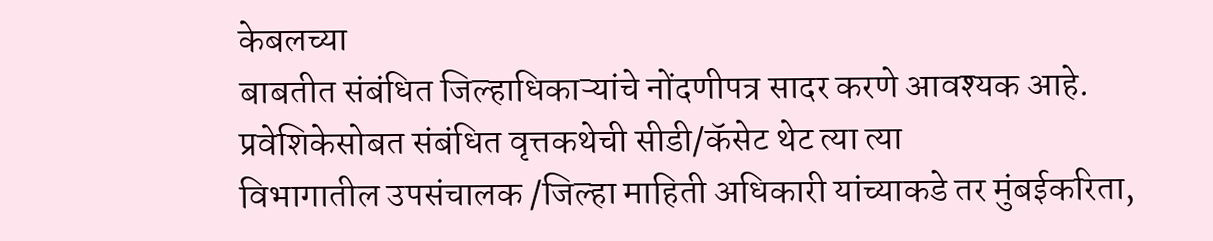केबलच्या
बाबतीत संबंधित जिल्हाधिकाऱ्यांचे नोंदणीपत्र सादर करणे आवश्यक आहे.
प्रवेशिकेसोबत संबंधित वृत्तकथेची सीडी/कॅसेट थेट त्या त्या
विभागातील उपसंचालक /जिल्हा माहिती अधिकारी यांच्याकडे तर मुंबईकरिता,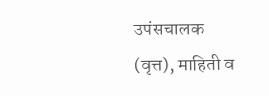उपंसचालक
(वृत्त), माहिती व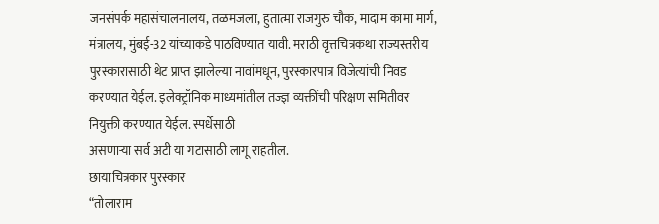जनसंपर्क महासंचालनालय, तळमजला, हुतात्मा राजगुरु चौक, मादाम कामा मार्ग,
मंत्रालय, मुंबई-32 यांच्याकडे पाठविण्यात यावी. मराठी वृत्तचित्रकथा राज्यस्तरीय
पुरस्कारासाठी थेट प्राप्त झालेल्या नावांमधून, पुरस्कारपात्र विजेत्यांची निवड
करण्यात येईल. इलेक्ट्रॉनिक माध्यमांतील तज्ज्ञ व्यक्तींची परिक्षण समितीवर
नियुक्ती करण्यात येईल. स्पर्धेसाठी
असणाऱ्या सर्व अटी या गटासाठी लागू राहतील.
छायाचित्रकार पुरस्कार
“तोलाराम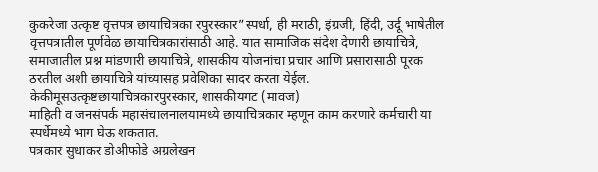कुकरेजा उत्कृष्ट वृत्तपत्र छायाचित्रका रपुरस्कार”स्पर्धा, ही मराठी, इंग्रजी, हिंदी, उर्दू भाषेतील वृत्तपत्रातील पूर्णवेळ छायाचित्रकारांसाठी आहे. यात सामाजिक संदेश देणारी छायाचित्रे, समाजातील प्रश्न मांडणारी छायाचित्रे, शासकीय योजनांचा प्रचार आणि प्रसारासाठी पूरक ठरतील अशी छायाचित्रे यांच्यासह प्रवेशिका सादर करता येईल.
केकीमूसउत्कृष्टछायाचित्रकारपुरस्कार, शासकीयगट (मावज)
माहिती व जनसंपर्क महासंचालनालयामध्ये छायाचित्रकार म्हणून काम करणारे कर्मचारी या स्पर्धेमध्ये भाग घेऊ शकतात.
पत्रकार सुधाकर डोअीफोडे अग्रलेखन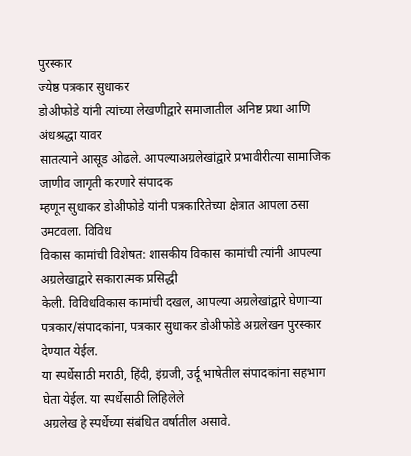पुरस्कार
ज्येष्ठ पत्रकार सुधाकर
डोअीफोडे यांनी त्यांच्या लेखणीद्वारे समाजातील अनिष्ट प्रथा आणि अंधश्रद्धा यावर
सातत्याने आसूड ओढले. आपल्याअग्रलेखांद्वारे प्रभावीरीत्या सामाजिक जाणीव जागृती करणारे संपादक
म्हणून सुधाकर डोअीफोडे यांनी पत्रकारितेच्या क्षेत्रात आपला ठसा उमटवला. विविध
विकास कामांची विशेषत: शासकीय विकास कामांची त्यांनी आपल्या
अग्रलेखाद्वारे सकारात्मक प्रसिद्धी
केली. विविधविकास कामांची दखल, आपल्या अग्रलेखांद्वारे घेणाऱ्या
पत्रकार/संपादकांना, पत्रकार सुधाकर डोअीफोडे अग्रलेखन पुरस्कार
देण्यात येईल.
या स्पर्धेसाठी मराठी, हिंदी, इंग्रजी, उर्दू भाषेतील संपादकांना सहभाग घेता येईल. या स्पर्धेसाठी लिहिलेले
अग्रलेख हे स्पर्धेच्या संबंधित वर्षातील असावे.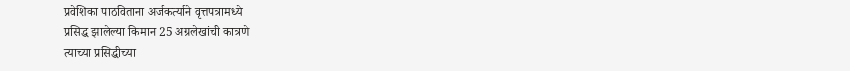प्रवेशिका पाठविताना अर्जकर्त्याने वृत्तपत्रामध्ये
प्रसिद्ध झालेल्या किमान 25 अग्रलेखांची कात्रणे
त्याच्या प्रसिद्धीच्या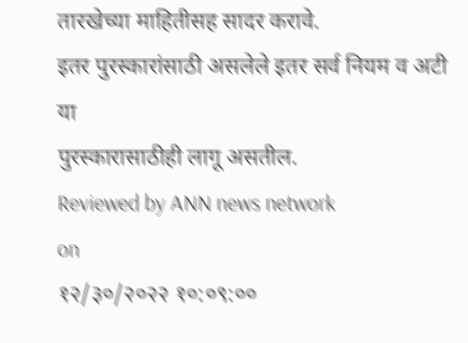तारखेच्या माहितीसह सादर करावे.
इतर पुरस्कारांसाठी असलेले इतर सर्व नियम व अटी या
पुरस्कारासाठीही लागू असतील.
Reviewed by ANN news network
on
१२/३०/२०२२ १०:०९:००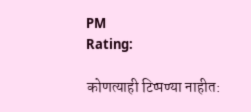PM
Rating:

कोणत्याही टिप्पण्या नाहीत: